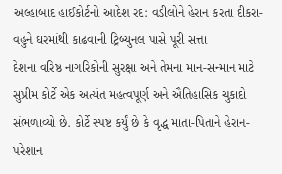અલ્હાબાદ હાઈકોર્ટનો આદેશ રદ: વડીલોને હેરાન કરતા દીકરા-વહુને ઘરમાંથી કાઢવાની ટ્રિબ્યુનલ પાસે પૂરી સત્તા
દેશના વરિષ્ઠ નાગરિકોની સુરક્ષા અને તેમના માન-સન્માન માટે સુપ્રીમ કોર્ટે એક અત્યંત મહત્વપૂર્ણ અને ઐતિહાસિક ચુકાદો સંભળાવ્યો છે. કોર્ટે સ્પષ્ટ કર્યું છે કે વૃદ્ધ માતા-પિતાને હેરાન-પરેશાન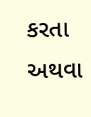કરતા અથવા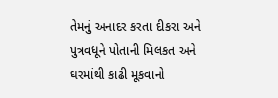તેમનું અનાદર કરતા દીકરા અને પુત્રવધૂને પોતાની મિલકત અને ઘરમાંથી કાઢી મૂકવાનો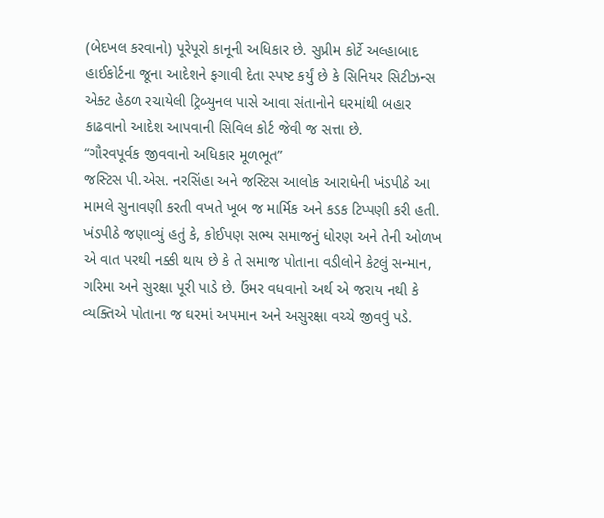(બેદખલ કરવાનો) પૂરેપૂરો કાનૂની અધિકાર છે. સુપ્રીમ કોર્ટે અલ્હાબાદ હાઈકોર્ટના જૂના આદેશને ફગાવી દેતા સ્પષ્ટ કર્યું છે કે સિનિયર સિટીઝન્સ એક્ટ હેઠળ રચાયેલી ટ્રિબ્યુનલ પાસે આવા સંતાનોને ઘરમાંથી બહાર કાઢવાનો આદેશ આપવાની સિવિલ કોર્ટ જેવી જ સત્તા છે.
“ગૌરવપૂર્વક જીવવાનો અધિકાર મૂળભૂત”
જસ્ટિસ પી.એસ. નરસિંહા અને જસ્ટિસ આલોક આરાધેની ખંડપીઠે આ મામલે સુનાવણી કરતી વખતે ખૂબ જ માર્મિક અને કડક ટિપ્પણી કરી હતી. ખંડપીઠે જણાવ્યું હતું કે, કોઈપણ સભ્ય સમાજનું ધોરણ અને તેની ઓળખ એ વાત પરથી નક્કી થાય છે કે તે સમાજ પોતાના વડીલોને કેટલું સન્માન, ગરિમા અને સુરક્ષા પૂરી પાડે છે. ઉંમર વધવાનો અર્થ એ જરાય નથી કે વ્યક્તિએ પોતાના જ ઘરમાં અપમાન અને અસુરક્ષા વચ્ચે જીવવું પડે.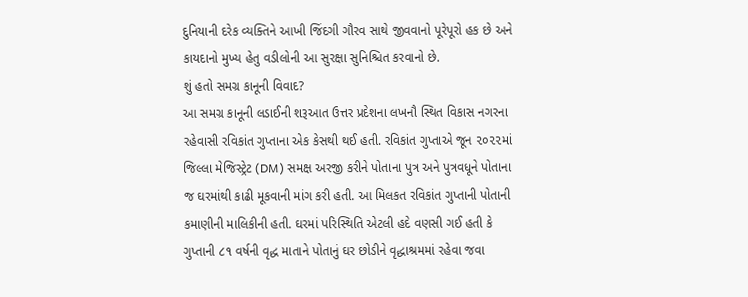દુનિયાની દરેક વ્યક્તિને આખી જિંદગી ગૌરવ સાથે જીવવાનો પૂરેપૂરો હક છે અને કાયદાનો મુખ્ય હેતુ વડીલોની આ સુરક્ષા સુનિશ્ચિત કરવાનો છે.
શું હતો સમગ્ર કાનૂની વિવાદ?
આ સમગ્ર કાનૂની લડાઈની શરૂઆત ઉત્તર પ્રદેશના લખનૌ સ્થિત વિકાસ નગરના રહેવાસી રવિકાંત ગુપ્તાના એક કેસથી થઈ હતી. રવિકાંત ગુપ્તાએ જૂન ૨૦૨૨માં જિલ્લા મેજિસ્ટ્રેટ (DM) સમક્ષ અરજી કરીને પોતાના પુત્ર અને પુત્રવધૂને પોતાના જ ઘરમાંથી કાઢી મૂકવાની માંગ કરી હતી. આ મિલકત રવિકાંત ગુપ્તાની પોતાની કમાણીની માલિકીની હતી. ઘરમાં પરિસ્થિતિ એટલી હદે વણસી ગઈ હતી કે ગુપ્તાની ૮૧ વર્ષની વૃદ્ધ માતાને પોતાનું ઘર છોડીને વૃદ્ધાશ્રમમાં રહેવા જવા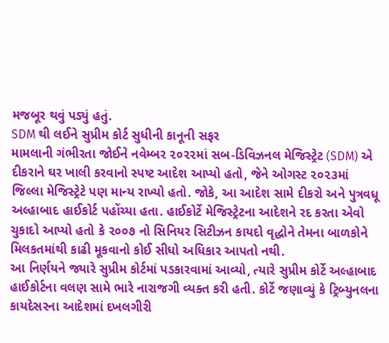મજબૂર થવું પડ્યું હતું.
SDM થી લઈને સુપ્રીમ કોર્ટ સુધીની કાનૂની સફર
મામલાની ગંભીરતા જોઈને નવેમ્બર ૨૦૨૨માં સબ-ડિવિઝનલ મેજિસ્ટ્રેટ (SDM) એ દીકરાને ઘર ખાલી કરવાનો સ્પષ્ટ આદેશ આપ્યો હતો, જેને ઓગસ્ટ ૨૦૨૩માં જિલ્લા મેજિસ્ટ્રેટે પણ માન્ય રાખ્યો હતો. જોકે, આ આદેશ સામે દીકરો અને પુત્રવધૂ અલ્હાબાદ હાઈકોર્ટ પહોંચ્યા હતા. હાઈકોર્ટે મેજિસ્ટ્રેટના આદેશને રદ કરતા એવો ચુકાદો આપ્યો હતો કે ૨૦૦૭ નો સિનિયર સિટીઝન કાયદો વૃદ્ધોને તેમના બાળકોને મિલકતમાંથી કાઢી મૂકવાનો કોઈ સીધો અધિકાર આપતો નથી.
આ નિર્ણયને જ્યારે સુપ્રીમ કોર્ટમાં પડકારવામાં આવ્યો, ત્યારે સુપ્રીમ કોર્ટે અલ્હાબાદ હાઈકોર્ટના વલણ સામે ભારે નારાજગી વ્યક્ત કરી હતી. કોર્ટે જણાવ્યું કે ટ્રિબ્યુનલના કાયદેસરના આદેશમાં દખલગીરી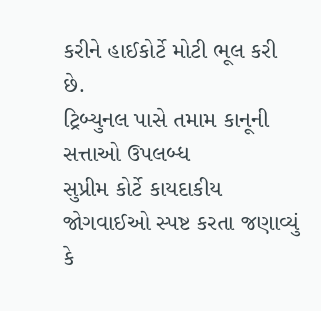કરીને હાઈકોર્ટે મોટી ભૂલ કરી છે.
ટ્રિબ્યુનલ પાસે તમામ કાનૂની સત્તાઓ ઉપલબ્ધ
સુપ્રીમ કોર્ટે કાયદાકીય જોગવાઈઓ સ્પષ્ટ કરતા જણાવ્યું કે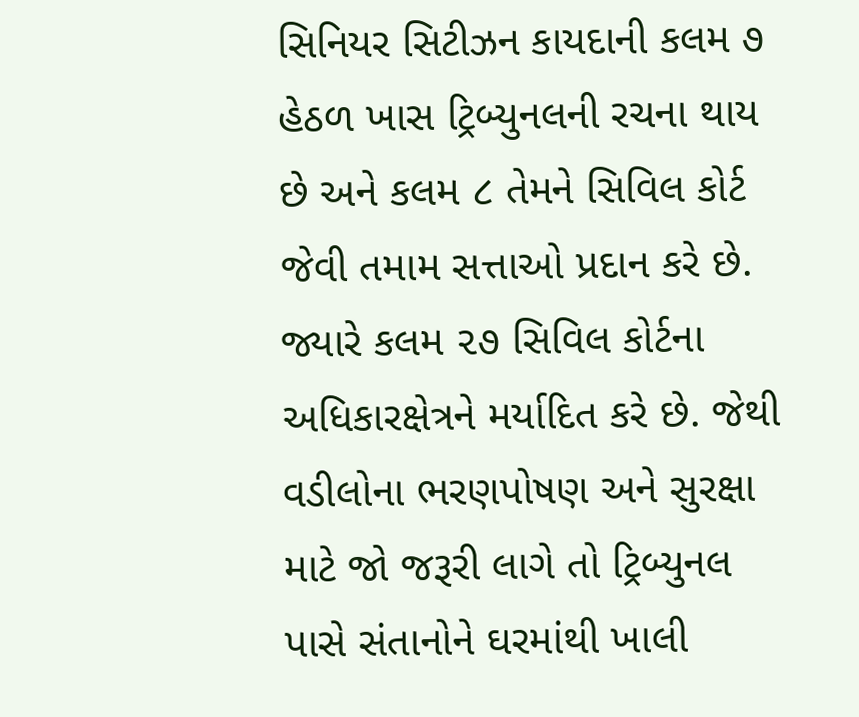સિનિયર સિટીઝન કાયદાની કલમ ૭ હેઠળ ખાસ ટ્રિબ્યુનલની રચના થાય છે અને કલમ ૮ તેમને સિવિલ કોર્ટ જેવી તમામ સત્તાઓ પ્રદાન કરે છે. જ્યારે કલમ ૨૭ સિવિલ કોર્ટના અધિકારક્ષેત્રને મર્યાદિત કરે છે. જેથી વડીલોના ભરણપોષણ અને સુરક્ષા માટે જો જરૂરી લાગે તો ટ્રિબ્યુનલ પાસે સંતાનોને ઘરમાંથી ખાલી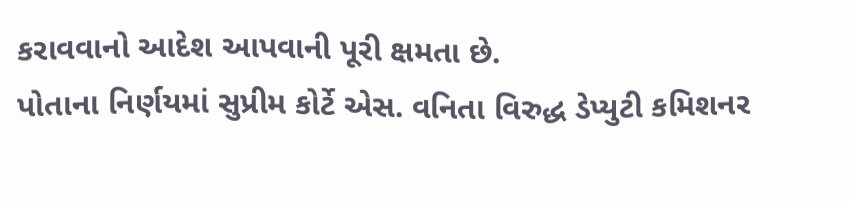કરાવવાનો આદેશ આપવાની પૂરી ક્ષમતા છે.
પોતાના નિર્ણયમાં સુપ્રીમ કોર્ટે એસ. વનિતા વિરુદ્ધ ડેપ્યુટી કમિશનર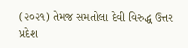(૨૦૨૧) તેમજ સમતોલા દેવી વિરુદ્ધ ઉત્તર પ્રદેશ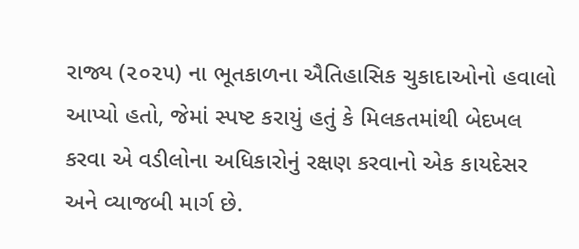રાજ્ય (૨૦૨૫) ના ભૂતકાળના ઐતિહાસિક ચુકાદાઓનો હવાલો આપ્યો હતો, જેમાં સ્પષ્ટ કરાયું હતું કે મિલકતમાંથી બેદખલ કરવા એ વડીલોના અધિકારોનું રક્ષણ કરવાનો એક કાયદેસર અને વ્યાજબી માર્ગ છે.